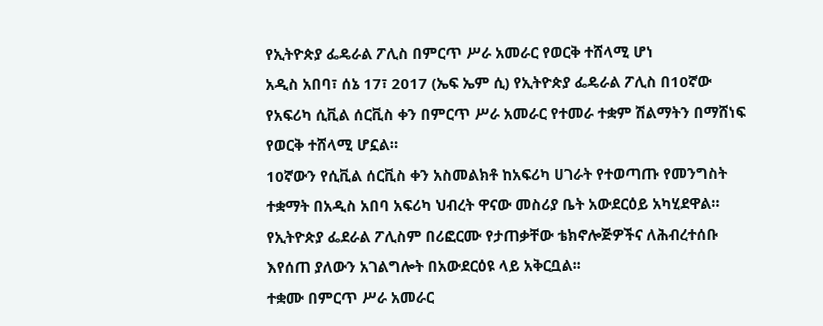የኢትዮጵያ ፌዴራል ፖሊስ በምርጥ ሥራ አመራር የወርቅ ተሸላሚ ሆነ
አዲስ አበባ፣ ሰኔ 17፣ 2017 (ኤፍ ኤም ሲ) የኢትዮጵያ ፌዴራል ፖሊስ በ10ኛው የአፍሪካ ሲቪል ሰርቪስ ቀን በምርጥ ሥራ አመራር የተመራ ተቋም ሽልማትን በማሸነፍ የወርቅ ተሸላሚ ሆኗል።
10ኛውን የሲቪል ሰርቪስ ቀን አስመልክቶ ከአፍሪካ ሀገራት የተወጣጡ የመንግስት ተቋማት በአዲስ አበባ አፍሪካ ህብረት ዋናው መስሪያ ቤት አውደርዕይ አካሂደዋል።
የኢትዮጵያ ፌደራል ፖሊስም በሪፎርሙ የታጠቃቸው ቴክኖሎጅዎችና ለሕብረተሰቡ እየሰጠ ያለውን አገልግሎት በአውደርዕዩ ላይ አቅርቧል፡፡
ተቋሙ በምርጥ ሥራ አመራር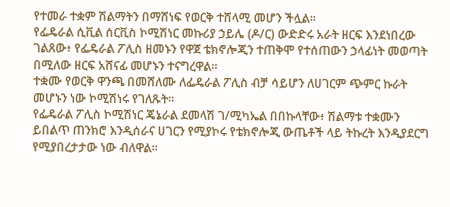የተመራ ተቋም ሽልማትን በማሸነፍ የወርቅ ተሸላሚ መሆን ችሏል፡፡
የፌዴራል ሲቪል ሰርቪስ ኮሚሽነር መኩሪያ ኃይሌ (ዶ/ር) ውድድሩ አራት ዘርፍ እንደነበረው ገልጸው፥ የፌዴራል ፖሊስ ዘመኑን የዋጀ ቴክኖሎጂን ተጠቅሞ የተሰጠውን ኃላፊነት መወጣት በሚለው ዘርፍ አሸናፊ መሆኑን ተናግረዋል።
ተቋሙ የወርቅ ዋንጫ በመሸለሙ ለፌዴራል ፖሊስ ብቻ ሳይሆን ለሀገርም ጭምር ኩራት መሆኑን ነው ኮሚሽነሩ የገለጹት፡፡
የፌዴራል ፖሊስ ኮሚሽነር ጄኔራል ደመላሽ ገ/ሚካኤል በበኩላቸው፥ ሽልማቱ ተቋሙን ይበልጥ ጠንክሮ እንዲሰራና ሀገርን የሚያኮሩ የቴክኖሎጂ ውጤቶች ላይ ትኩረት እንዲያደርግ የሚያበረታታው ነው ብለዋል።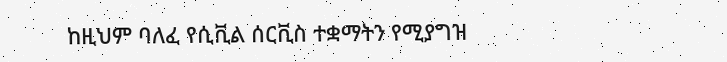ከዚህም ባለፈ የሲቪል ሰርቪስ ተቋማትን የሚያግዝ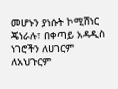መሆኑን ያነሱት ኮሚሽነር ጄነራሉ፣ በቀጣይ አዳዲስ ነገሮችን ለሀገርም ለአህጉርም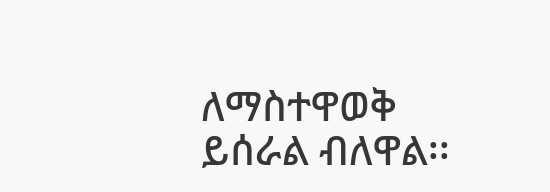ለማስተዋወቅ ይሰራል ብለዋል፡፡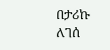በታሪኩ ለገሰ